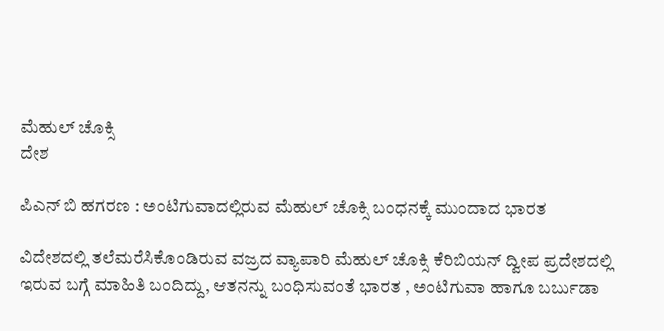ಮೆಹುಲ್ ಚೊಕ್ಸಿ
ದೇಶ

ಪಿಎನ್ ಬಿ ಹಗರಣ : ಅಂಟಿಗುವಾದಲ್ಲಿರುವ ಮೆಹುಲ್ ಚೊಕ್ಸಿ ಬಂಧನಕ್ಕೆ ಮುಂದಾದ ಭಾರತ

ವಿದೇಶದಲ್ಲಿ ತಲೆಮರೆಸಿಕೊಂಡಿರುವ ವಜ್ರದ ವ್ಯಾಪಾರಿ ಮೆಹುಲ್ ಚೊಕ್ಸಿ ಕೆರಿಬಿಯನ್ ದ್ವೀಪ ಪ್ರದೇಶದಲ್ಲಿ ಇರುವ ಬಗ್ಗೆ ಮಾಹಿತಿ ಬಂದಿದ್ದು, ಆತನನ್ನು ಬಂಧಿಸುವಂತೆ ಭಾರತ , ಅಂಟಿಗುವಾ ಹಾಗೂ ಬರ್ಬುಡಾ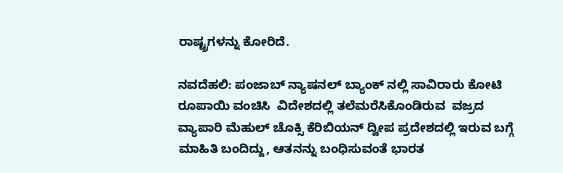ರಾಷ್ಟ್ರಗಳನ್ನು ಕೋರಿದೆ.

ನವದೆಹಲಿ: ಪಂಜಾಬ್ ನ್ಯಾಷನಲ್ ಬ್ಯಾಂಕ್ ನಲ್ಲಿ ಸಾವಿರಾರು ಕೋಟಿ ರೂಪಾಯಿ ವಂಚಿಸಿ  ವಿದೇಶದಲ್ಲಿ ತಲೆಮರೆಸಿಕೊಂಡಿರುವ  ವಜ್ರದ ವ್ಯಾಪಾರಿ ಮೆಹುಲ್ ಚೊಕ್ಸಿ ಕೆರಿಬಿಯನ್ ದ್ವೀಪ ಪ್ರದೇಶದಲ್ಲಿ ಇರುವ ಬಗ್ಗೆ ಮಾಹಿತಿ ಬಂದಿದ್ದು, ಆತನನ್ನು ಬಂಧಿಸುವಂತೆ ಭಾರತ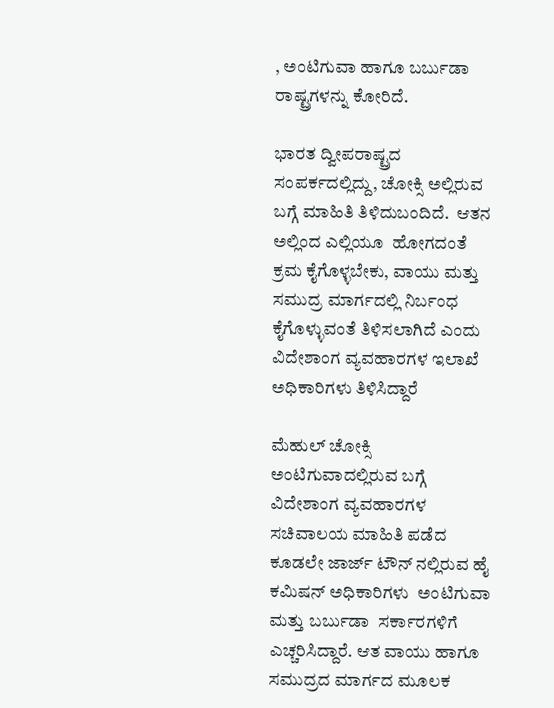, ಅಂಟಿಗುವಾ ಹಾಗೂ ಬರ್ಬುಡಾ ರಾಷ್ಟ್ರಗಳನ್ನು ಕೋರಿದೆ.

ಭಾರತ ದ್ವೀಪರಾಷ್ಟ್ರದ ಸಂಪರ್ಕದಲ್ಲಿದ್ದು, ಚೋಕ್ಸಿ ಅಲ್ಲಿರುವ ಬಗ್ಗೆ ಮಾಹಿತಿ ತಿಳಿದುಬಂದಿದೆ.  ಆತನ ಅಲ್ಲಿಂದ ಎಲ್ಲಿಯೂ  ಹೋಗದಂತೆ ಕ್ರಮ ಕೈಗೊಳ್ಳಬೇಕು, ವಾಯು ಮತ್ತು ಸಮುದ್ರ ಮಾರ್ಗದಲ್ಲಿ ನಿರ್ಬಂಧ ಕೈಗೊಳ್ಳುವಂತೆ ತಿಳಿಸಲಾಗಿದೆ ಎಂದು ವಿದೇಶಾಂಗ ವ್ಯವಹಾರಗಳ ಇಲಾಖೆ ಅಧಿಕಾರಿಗಳು ತಿಳಿಸಿದ್ದಾರೆ

ಮೆಹುಲ್ ಚೋಕ್ಸಿ ಅಂಟಿಗುವಾದಲ್ಲಿರುವ ಬಗ್ಗೆ ವಿದೇಶಾಂಗ ವ್ಯವಹಾರಗಳ ಸಚಿವಾಲಯ ಮಾಹಿತಿ ಪಡೆದ  ಕೂಡಲೇ ಜಾರ್ಜ್ ಟೌನ್ ನಲ್ಲಿರುವ ಹೈ ಕಮಿಷನ್ ಅಧಿಕಾರಿಗಳು  ಅಂಟಿಗುವಾ ಮತ್ತು ಬರ್ಬುಡಾ  ಸರ್ಕಾರಗಳಿಗೆ ಎಚ್ಚರಿಸಿದ್ದಾರೆ. ಆತ ವಾಯು ಹಾಗೂ ಸಮುದ್ರದ ಮಾರ್ಗದ ಮೂಲಕ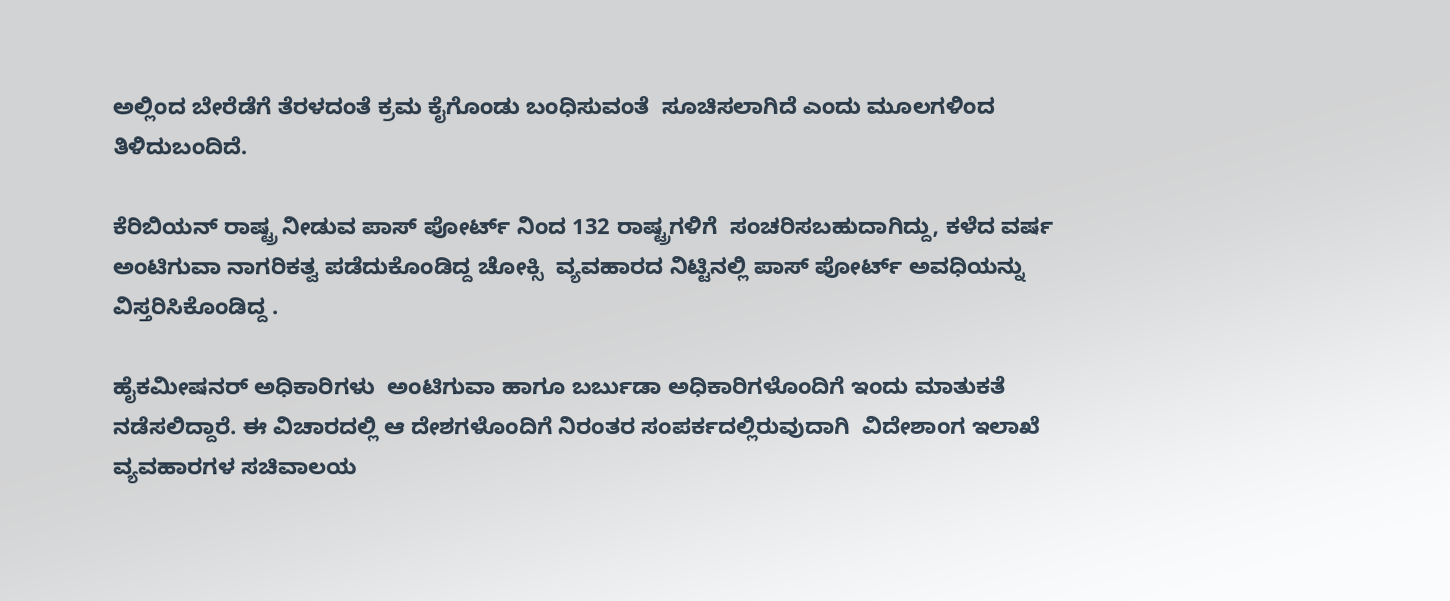ಅಲ್ಲಿಂದ ಬೇರೆಡೆಗೆ ತೆರಳದಂತೆ ಕ್ರಮ ಕೈಗೊಂಡು ಬಂಧಿಸುವಂತೆ  ಸೂಚಿಸಲಾಗಿದೆ ಎಂದು ಮೂಲಗಳಿಂದ ತಿಳಿದುಬಂದಿದೆ.

ಕೆರಿಬಿಯನ್ ರಾಷ್ಟ್ರ ನೀಡುವ ಪಾಸ್ ಪೋರ್ಟ್ ನಿಂದ 132 ರಾಷ್ಟ್ರಗಳಿಗೆ  ಸಂಚರಿಸಬಹುದಾಗಿದ್ದು, ಕಳೆದ ವರ್ಷ ಅಂಟಿಗುವಾ ನಾಗರಿಕತ್ವ ಪಡೆದುಕೊಂಡಿದ್ದ ಚೋಕ್ಸಿ  ವ್ಯವಹಾರದ ನಿಟ್ಟಿನಲ್ಲಿ ಪಾಸ್ ಪೋರ್ಟ್ ಅವಧಿಯನ್ನು ವಿಸ್ತರಿಸಿಕೊಂಡಿದ್ದ .

ಹೈಕಮೀಷನರ್ ಅಧಿಕಾರಿಗಳು  ಅಂಟಿಗುವಾ ಹಾಗೂ ಬರ್ಬುಡಾ ಅಧಿಕಾರಿಗಳೊಂದಿಗೆ ಇಂದು ಮಾತುಕತೆ ನಡೆಸಲಿದ್ದಾರೆ. ಈ ವಿಚಾರದಲ್ಲಿ ಆ ದೇಶಗಳೊಂದಿಗೆ ನಿರಂತರ ಸಂಪರ್ಕದಲ್ಲಿರುವುದಾಗಿ  ವಿದೇಶಾಂಗ ಇಲಾಖೆ ವ್ಯವಹಾರಗಳ ಸಚಿವಾಲಯ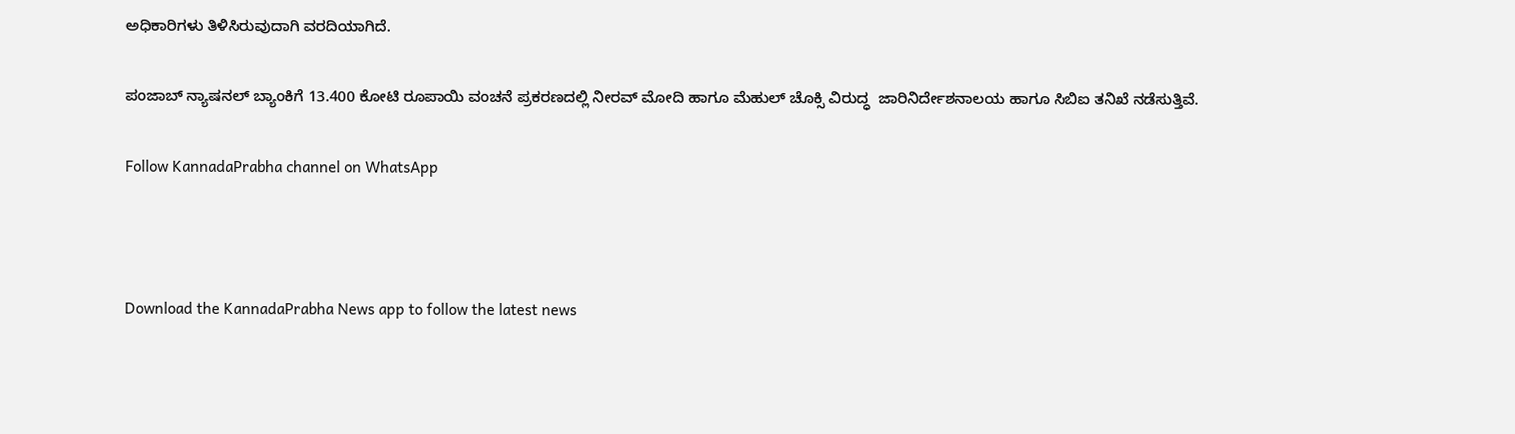ಅಧಿಕಾರಿಗಳು ತಿಳಿಸಿರುವುದಾಗಿ ವರದಿಯಾಗಿದೆ.

ಪಂಜಾಬ್ ನ್ಯಾಷನಲ್ ಬ್ಯಾಂಕಿಗೆ 13.400 ಕೋಟಿ ರೂಪಾಯಿ ವಂಚನೆ ಪ್ರಕರಣದಲ್ಲಿ ನೀರವ್ ಮೋದಿ ಹಾಗೂ ಮೆಹುಲ್ ಚೊಕ್ಸಿ ವಿರುದ್ಧ  ಜಾರಿನಿರ್ದೇಶನಾಲಯ ಹಾಗೂ ಸಿಬಿಐ ತನಿಖೆ ನಡೆಸುತ್ತಿವೆ.

Follow KannadaPrabha channel on WhatsApp



Download the KannadaPrabha News app to follow the latest news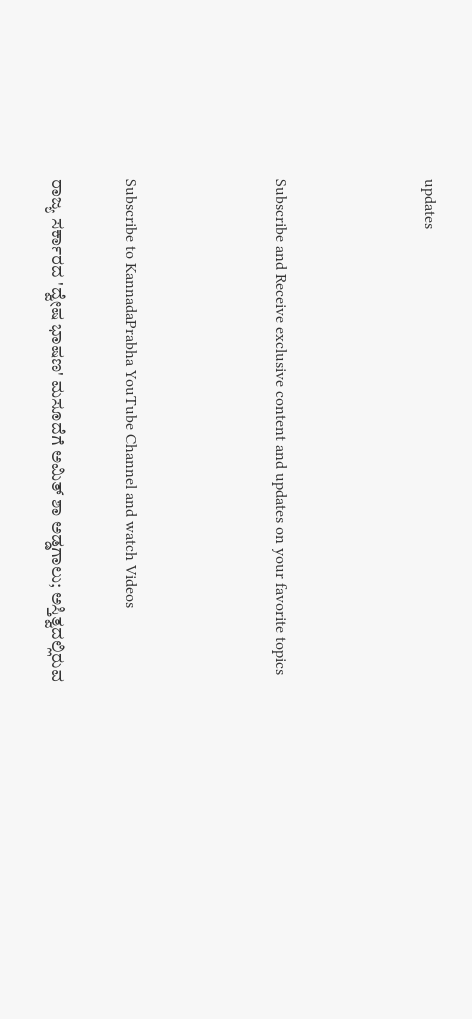updates



Subscribe and Receive exclusive content and updates on your favorite topics



Subscribe to KannadaPrabha YouTube Channel and watch Videos

ರಾಜ್ಯ ಸರ್ಕಾರದ 'ದ್ವೇಷ ಭಾಷಣ' ಮಸೂದೆಗೆ ಅಮಿತ್ ಶಾ ಅಡ್ಡಗಾಲು; ಅಸ್ತಿತ್ವದಲ್ಲಿರುವ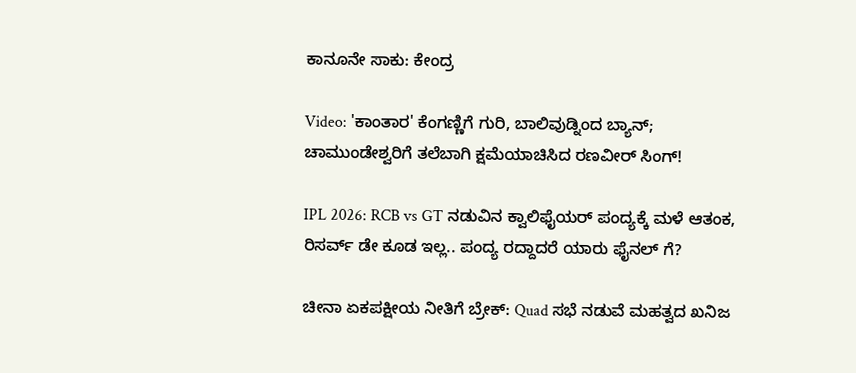ಕಾನೂನೇ ಸಾಕು: ಕೇಂದ್ರ

Video: 'ಕಾಂತಾರ' ಕೆಂಗಣ್ಣಿಗೆ ಗುರಿ, ಬಾಲಿವುಡ್ನಿಂದ ಬ್ಯಾನ್; ಚಾಮುಂಡೇಶ್ವರಿಗೆ ತಲೆಬಾಗಿ ಕ್ಷಮೆಯಾಚಿಸಿದ ರಣವೀರ್ ಸಿಂಗ್!

IPL 2026: RCB vs GT ನಡುವಿನ ಕ್ವಾಲಿಫೈಯರ್ ಪಂದ್ಯಕ್ಕೆ ಮಳೆ ಆತಂಕ, ರಿಸರ್ವ್ ಡೇ ಕೂಡ ಇಲ್ಲ.. ಪಂದ್ಯ ರದ್ದಾದರೆ ಯಾರು ಫೈನಲ್ ಗೆ?

ಚೀನಾ ಏಕಪಕ್ಷೀಯ ನೀತಿಗೆ ಬ್ರೇಕ್‌: Quad ಸಭೆ ನಡುವೆ ಮಹತ್ವದ ಖನಿಜ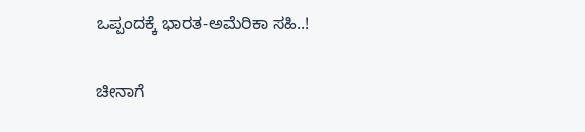ಒಪ್ಪಂದಕ್ಕೆ ಭಾರತ-ಅಮೆರಿಕಾ ಸಹಿ..!

ಚೀನಾಗೆ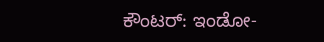ಕೌಂಟರ್: ಇಂಡೋ-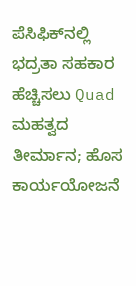ಪೆಸಿಫಿಕ್‌ನಲ್ಲಿ ಭದ್ರತಾ ಸಹಕಾರ ಹೆಚ್ಚಿಸಲು Quad ಮಹತ್ವದ ತೀರ್ಮಾನ; ಹೊಸ ಕಾರ್ಯಯೋಜನೆ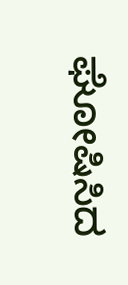ಘೋಷಿಸಿದ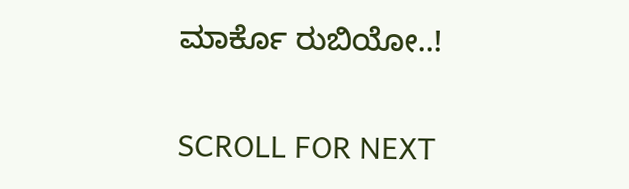ಮಾರ್ಕೊ ರುಬಿಯೋ..!

SCROLL FOR NEXT